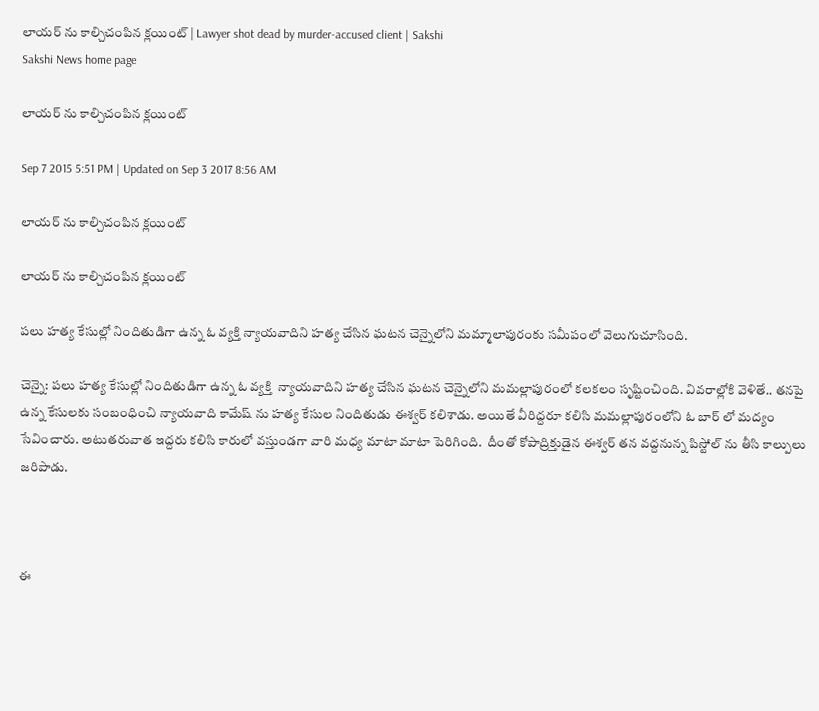లాయర్ ను కాల్చిచంపిన క్లయింట్ | Lawyer shot dead by murder-accused client | Sakshi
Sakshi News home page

లాయర్ ను కాల్చిచంపిన క్లయింట్

Sep 7 2015 5:51 PM | Updated on Sep 3 2017 8:56 AM

లాయర్ ను కాల్చిచంపిన క్లయింట్

లాయర్ ను కాల్చిచంపిన క్లయింట్

పలు హత్య కేసుల్లో నిందితుడిగా ఉన్న ఓ వ్యక్తి న్యాయవాదిని హత్య చేసిన ఘటన చెన్నైలోని మమ్మాలాపురంకు సమీపంలో వెలుగుచూసింది.

చెన్నై: పలు హత్య కేసుల్లో నిందితుడిగా ఉన్న ఓ వ్యక్తి  న్యాయవాదిని హత్య చేసిన ఘటన చెన్నైలోని మమల్లాపురంలో కలకలం సృష్టించింది. వివరాల్లోకి వెళితే.. తనపై ఉన్న కేసులకు సంబంధించి న్యాయవాది కామేష్ ను హత్య కేసుల నిందితుడు ఈశ్వర్ కలిశాడు. అయితే వీరిద్దరూ కలిసి మమల్లాపురంలోని ఓ బార్ లో మద్యం సేవించారు. అటుతరువాత ఇద్దరు కలిసి కారులో వస్తుండగా వారి మధ్య మాటా మాటా పెరిగింది.  దీంతో కోపాద్రిక్తుడైన ఈశ్వర్ తన వద్దనున్న పిస్టోల్ ను తీసి కాల్పులు జరిపాడు.



ఈ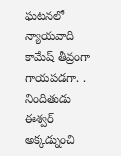ఘటనలో న్యాయవాది కామేష్ తీవ్రంగా గాయపడగా. . నిందితుడు ఈశ్వర్ అక్కడ్నుంచి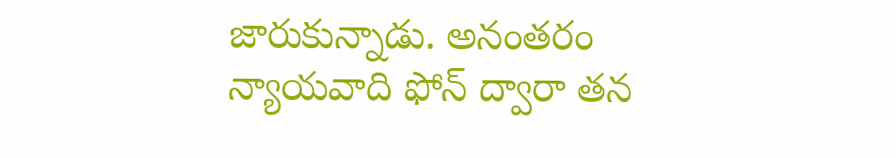జారుకున్నాడు. అనంతరం న్యాయవాది ఫోన్ ద్వారా తన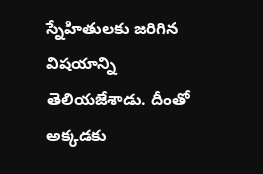స్నేహితులకు జరిగిన విషయాన్ని తెలియజేశాడు. దీంతో అక్కడకు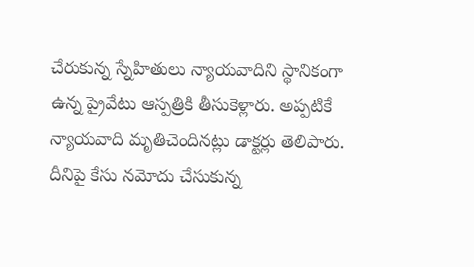చేరుకున్న స్నేహితులు న్యాయవాదిని స్థానికంగా ఉన్న ప్రైవేటు ఆస్పత్రికి తీసుకెళ్లారు. అప్పటికే న్యాయవాది మృతిచెందినట్లు డాక్టర్లు తెలిపారు. దీనిపై కేసు నమోదు చేసుకున్న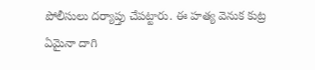పోలీసులు దర్యాప్తు చేపట్టారు. ఈ హత్య వెనుక కుట్ర ఏమైనా దాగి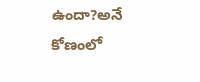ఉందా?అనే కోణంలో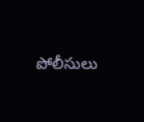పోలీసులు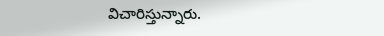విచారిస్తున్నారు.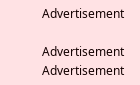Advertisement

Advertisement
Advertisement